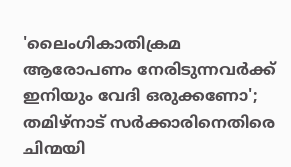'ലൈംഗികാതിക്രമ ആരോപണം നേരിടുന്നവര്‍ക്ക് ഇനിയും വേദി ഒരുക്കണോ'; തമിഴ്‌നാട് സര്‍ക്കാരിനെതിരെ ചിന്മയി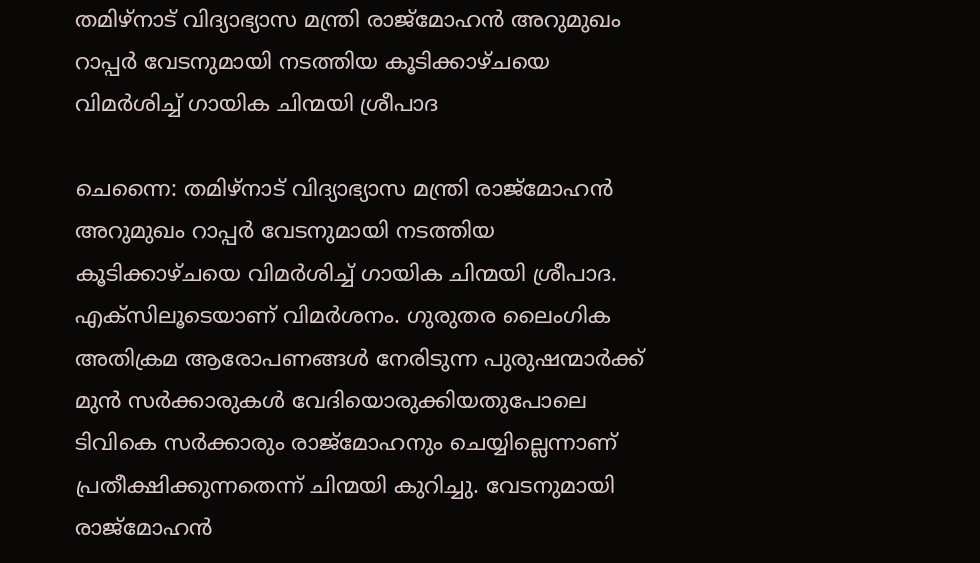തമിഴ്‌നാട് വിദ്യാഭ്യാസ മന്ത്രി രാജ്‌മോഹന്‍ അറുമുഖം റാപ്പര്‍ വേടനുമായി നടത്തിയ കൂടിക്കാഴ്ചയെ വിമര്‍ശിച്ച് ഗായിക ചിന്മയി ശ്രീപാദ

ചെന്നൈ: തമിഴ്‌നാട് വിദ്യാഭ്യാസ മന്ത്രി രാജ്‌മോഹന്‍ അറുമുഖം റാപ്പര്‍ വേടനുമായി നടത്തിയ കൂടിക്കാഴ്ചയെ വിമര്‍ശിച്ച് ഗായിക ചിന്മയി ശ്രീപാദ. എക്‌സിലൂടെയാണ് വിമര്‍ശനം. ഗുരുതര ലൈംഗിക അതിക്രമ ആരോപണങ്ങള്‍ നേരിടുന്ന പുരുഷന്മാര്‍ക്ക് മുന്‍ സര്‍ക്കാരുകള്‍ വേദിയൊരുക്കിയതുപോലെ ടിവികെ സര്‍ക്കാരും രാജ്‌മോഹനും ചെയ്യില്ലെന്നാണ് പ്രതീക്ഷിക്കുന്നതെന്ന് ചിന്മയി കുറിച്ചു. വേടനുമായി രാജ്‌മോഹന്‍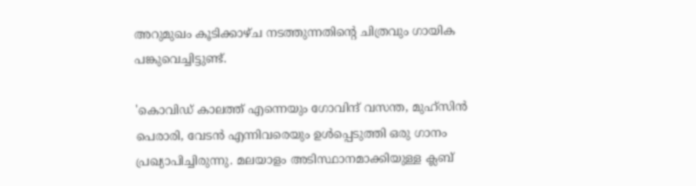അറുമുഖം കൂടിക്കാഴ്ച നടത്തുന്നതിന്റെ ചിത്രവും ഗായിക പങ്കുവെച്ചിട്ടുണ്ട്.

'കൊവിഡ് കാലത്ത് എന്നെയും ഗോവിന്ദ് വസന്ത, മുഹ്‌സിന്‍ പെരാരി, വേടന്‍ എന്നിവരെയും ഉള്‍പ്പെടുത്തി ഒരു ഗാനം പ്രഖ്യാപിച്ചിരുന്നു. മലയാളം അടിസ്ഥാനമാക്കിയുള്ള ക്ലബ്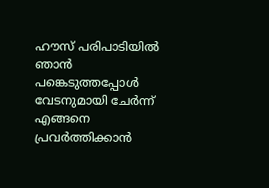ഹൗസ് പരിപാടിയില്‍ ഞാന്‍ പങ്കെടുത്തപ്പോള്‍ വേടനുമായി ചേര്‍ന്ന് എങ്ങനെ പ്രവര്‍ത്തിക്കാന്‍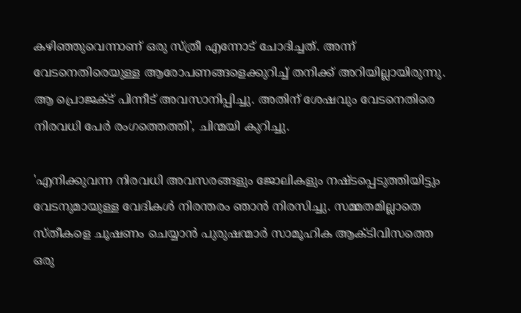കഴിഞ്ഞുവെന്നാണ് ഒരു സ്ത്രീ എന്നോട് ചോദിച്ചത്. അന്ന് വേടനെതിരെയുള്ള ആരോപണങ്ങളെക്കുറിച്ച് തനിക്ക് അറിയില്ലായിരുന്നു. ആ പ്രൊജക്ട് പിന്നീട് അവസാനിപ്പിച്ചു. അതിന് ശേഷവും വേടനെതിരെ നിരവധി പേര്‍ രംഗത്തെത്തി', ചിന്മയി കുറിച്ചു.

'എനിക്കുവന്ന നിരവധി അവസരങ്ങളും ജോലികളും നഷ്ടപ്പെടുത്തിയിട്ടും വേടനുമായുള്ള വേദികള്‍ നിരന്തരം ഞാന്‍ നിരസിച്ചു. സമ്മതമില്ലാതെ സ്തീകളെ ചൂഷണം ചെയ്യാന്‍ പുരുഷന്മാര്‍ സാമൂഹിക ആക്ടിവിസത്തെ ഒരു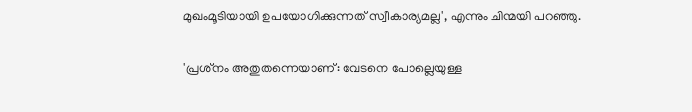മുഖംമൂടിയായി ഉപയോഗിക്കുന്നത് സ്വീകാര്യമല്ല', എന്നും ചിന്മയി പറഞ്ഞു.

'പ്രശ്‌നം അതുതന്നെയാണ്: വേടനെ പോല്ലെയുള്ള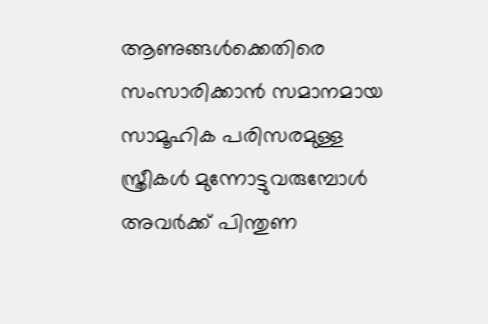ആണുങ്ങള്‍ക്കെതിരെ സംസാരിക്കാന്‍ സമാനമായ സാമൂഹിക പരിസരമുള്ള സ്ത്രീകള്‍ മുന്നോട്ടുവരുമ്പോള്‍ അവര്‍ക്ക് പിന്തുണ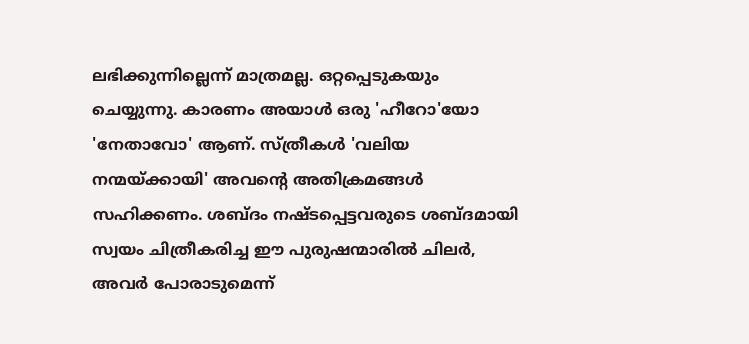ലഭിക്കുന്നില്ലെന്ന് മാത്രമല്ല. ഒറ്റപ്പെടുകയും ചെയ്യുന്നു. കാരണം അയാള്‍ ഒരു 'ഹീറോ'യോ 'നേതാവോ' ആണ്. സ്ത്രീകള്‍ 'വലിയ നന്മയ്ക്കായി' അവന്റെ അതിക്രമങ്ങള്‍ സഹിക്കണം. ശബ്ദം നഷ്ടപ്പെട്ടവരുടെ ശബ്ദമായി സ്വയം ചിത്രീകരിച്ച ഈ പുരുഷന്മാരില്‍ ചിലര്‍, അവര്‍ പോരാടുമെന്ന്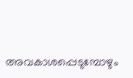അവകാശപ്പെടുമ്പോഴും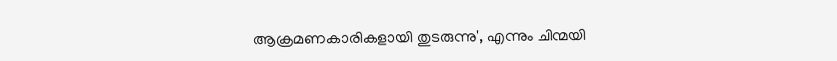ആക്രമണകാരികളായി തുടരുന്നു', എന്നും ചിന്മയി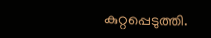കുറ്റപ്പെടുത്തി.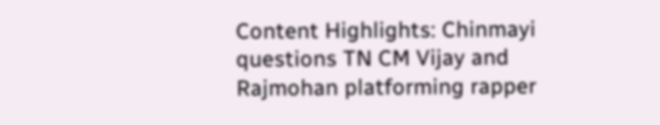Content Highlights: Chinmayi questions TN CM Vijay and Rajmohan platforming rapper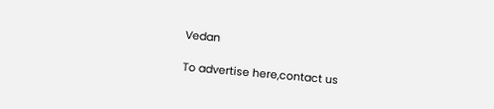Vedan

To advertise here,contact us